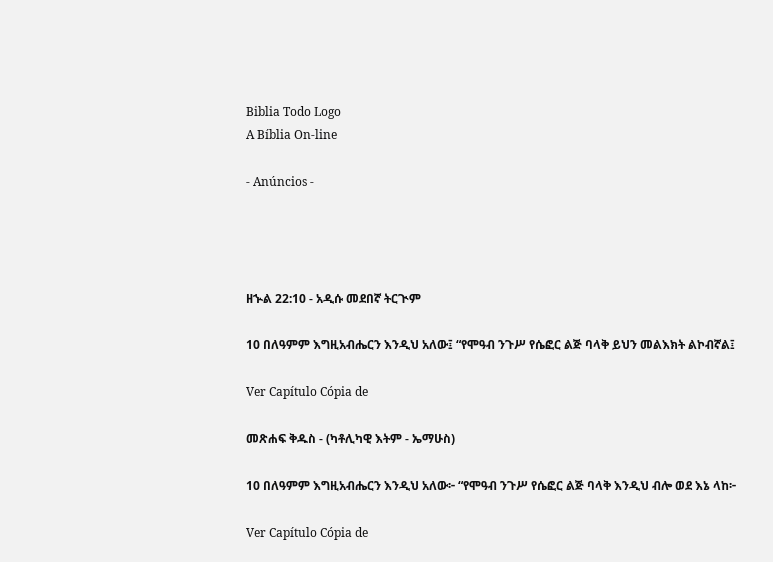Biblia Todo Logo
A Bíblia On-line

- Anúncios -




ዘኍል 22:10 - አዲሱ መደበኛ ትርጒም

10 በለዓምም እግዚአብሔርን እንዲህ አለው፤ “የሞዓብ ንጉሥ የሴፎር ልጅ ባላቅ ይህን መልእክት ልኮብኛል፤

Ver Capítulo Cópia de

መጽሐፍ ቅዱስ - (ካቶሊካዊ እትም - ኤማሁስ)

10 በለዓምም እግዚአብሔርን እንዲህ አለው፦ “የሞዓብ ንጉሥ የሴፎር ልጅ ባላቅ እንዲህ ብሎ ወደ እኔ ላከ፦

Ver Capítulo Cópia de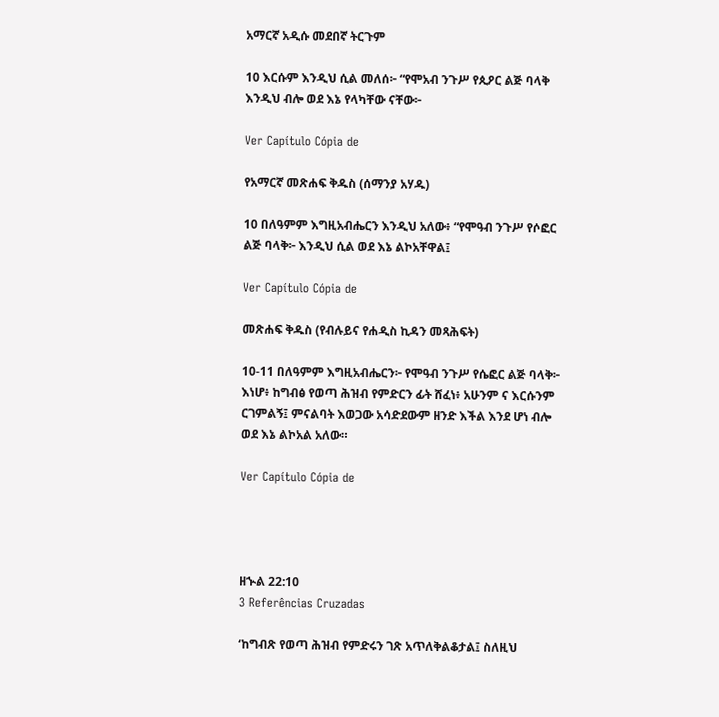አማርኛ አዲሱ መደበኛ ትርጉም

10 እርሱም እንዲህ ሲል መለሰ፦ “የሞአብ ንጉሥ የጲዖር ልጅ ባላቅ እንዲህ ብሎ ወደ እኔ የላካቸው ናቸው፦

Ver Capítulo Cópia de

የአማርኛ መጽሐፍ ቅዱስ (ሰማንያ አሃዱ)

10 በለዓምም እግዚአብሔርን እንዲህ አለው፥ “የሞዓብ ንጉሥ የሶፎር ልጅ ባላቅ፦ እንዲህ ሲል ወደ እኔ ልኮአቸዋል፤

Ver Capítulo Cópia de

መጽሐፍ ቅዱስ (የብሉይና የሐዲስ ኪዳን መጻሕፍት)

10-11 በለዓምም እግዚአብሔርን፦ የሞዓብ ንጉሥ የሴፎር ልጅ ባላቅ፦ እነሆ፥ ከግብፅ የወጣ ሕዝብ የምድርን ፊት ሸፈነ፥ አሁንም ና እርሱንም ርገምልኝ፤ ምናልባት እወጋው አሳድደውም ዘንድ እችል እንደ ሆነ ብሎ ወደ እኔ ልኮአል አለው።

Ver Capítulo Cópia de




ዘኍል 22:10
3 Referências Cruzadas

‘ከግብጽ የወጣ ሕዝብ የምድሩን ገጽ አጥለቅልቆታል፤ ስለዚህ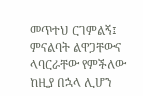መጥተህ ርገምልኝ፤ ምናልባት ልዋጋቸውና ላባርራቸው የምችለው ከዚያ በኋላ ሊሆን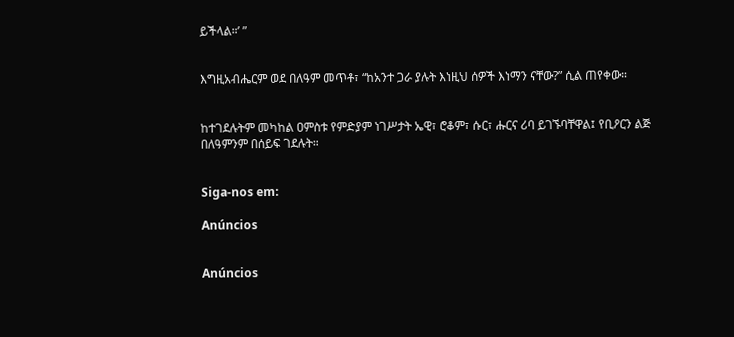ይችላል።’ ”


እግዚአብሔርም ወደ በለዓም መጥቶ፣ “ከአንተ ጋራ ያሉት እነዚህ ሰዎች እነማን ናቸው?” ሲል ጠየቀው።


ከተገደሉትም መካከል ዐምስቱ የምድያም ነገሥታት ኤዊ፣ ሮቆም፣ ሱር፣ ሑርና ሪባ ይገኙባቸዋል፤ የቢዖርን ልጅ በለዓምንም በሰይፍ ገደሉት።


Siga-nos em:

Anúncios


Anúncios